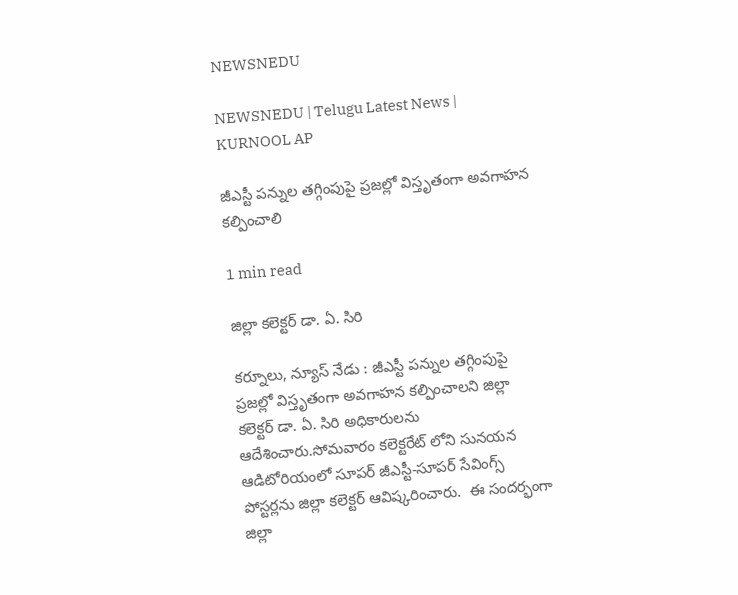NEWSNEDU

NEWSNEDU | Telugu Latest News | KURNOOL AP

జీఎస్టీ పన్నుల తగ్గింపుపై ప్రజల్లో విస్తృతంగా అవగాహన కల్పించాలి

1 min read

జిల్లా కలెక్టర్ డా. ఏ. సిరి

కర్నూలు, న్యూస్ నేడు : జీఎస్టీ పన్నుల తగ్గింపుపై ప్రజల్లో విస్తృతంగా అవగాహన కల్పించాలని జిల్లా కలెక్టర్ డా. ఏ. సిరి అధికారులను ఆదేశించారు.సోమవారం కలెక్టరేట్ లోని సునయన ఆడిటోరియంలో సూపర్ జీఎస్టీ-సూపర్ సేవింగ్స్ పోస్టర్లను జిల్లా కలెక్టర్ ఆవిష్కరించారు.  ఈ సందర్భంగా జిల్లా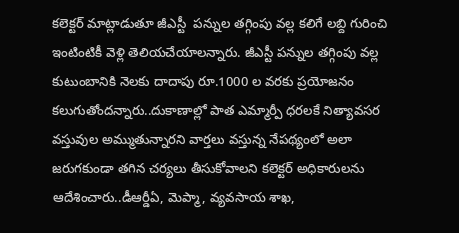కలెక్టర్ మాట్లాడుతూ జీఎస్టీ  పన్నుల తగ్గింపు వల్ల కలిగే లబ్ది గురించి ఇంటింటికీ వెళ్లి తెలియచేయాలన్నారు. జీఎస్టీ పన్నుల తగ్గింపు వల్ల కుటుంబానికి నెలకు దాదాపు రూ.1000 ల వరకు ప్రయోజనం కలుగుతోందన్నారు..దుకాణాల్లో పాత ఎమ్మార్పీ ధరలకే నిత్యావసర వస్తువుల అమ్ముతున్నారని వార్తలు వస్తున్న నేపథ్యంలో అలా  జరుగకుండా తగిన చర్యలు తీసుకోవాలని కలెక్టర్ అధికారులను ఆదేశించారు..డీఆర్డీఏ, మెప్మా, వ్యవసాయ శాఖ,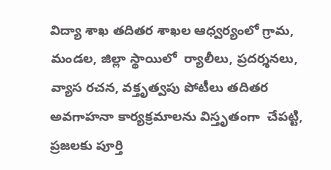విద్యా శాఖ తదితర శాఖల ఆధ్వర్యంలో గ్రామ, మండల, జిల్లా స్థాయిలో  ర్యాలీలు, ప్రదర్శనలు, వ్యాస రచన, వక్తృత్వపు పోటీలు తదితర అవగాహనా కార్యక్రమాలను విస్తృతంగా  చేపట్టి, ప్రజలకు పూర్తి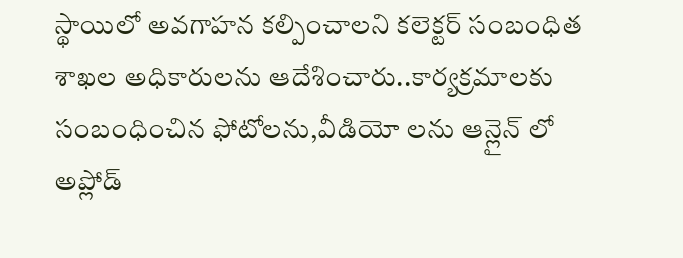స్థాయిలో అవగాహన కల్పించాలని కలెక్టర్ సంబంధిత శాఖల అధికారులను ఆదేశించారు..కార్యక్రమాలకు సంబంధించిన ఫోటోలను,వీడియో లను ఆన్లైన్ లో అప్లోడ్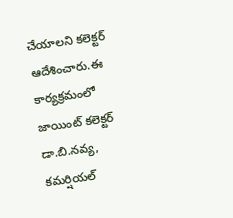చేయాలని కలెక్టర్ ఆదేశించారు.ఈ కార్యక్రమంలో  జాయింట్ కలెక్టర్  డా.బి.నవ్య, కమర్షియల్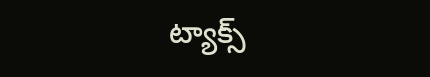ట్యాక్స్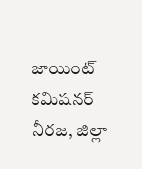జాయింట్ కమిషనర్ నీరజ, జిల్లా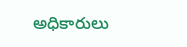అధికారులు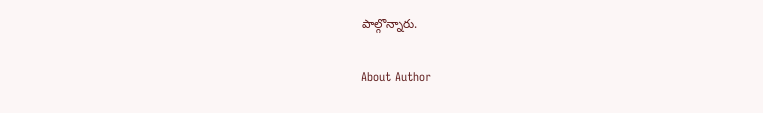పాల్గొన్నారు.

About Author